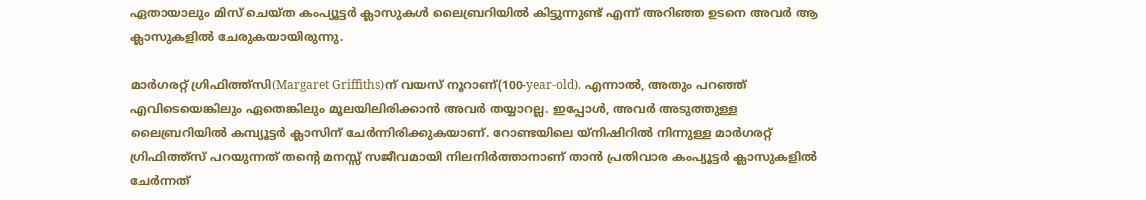ഏതായാലും മിസ് ചെയ്ത കംപ്യൂട്ടർ ക്ലാസുകൾ ലൈബ്രറിയിൽ കിട്ടുന്നുണ്ട് എന്ന് അറിഞ്ഞ ഉടനെ അവർ ആ ക്ലാസുകളിൽ ചേരുകയായിരുന്നു.

മാർഗരറ്റ് ഗ്രിഫിത്ത്സി(Margaret Griffiths)ന് വയസ് നൂറാണ്(100-year-old). എന്നാൽ, അതും പറഞ്ഞ് എവിടെയെങ്കിലും ഏതെങ്കിലും മൂലയിലിരിക്കാൻ അവർ തയ്യാറല്ല. ഇപ്പോൾ, അവർ അടുത്തുള്ള ലൈബ്രറിയിൽ കമ്പ്യൂട്ടർ ക്ലാസിന് ചേർന്നിരിക്കുകയാണ്. റോണ്ടയിലെ യ്‌നിഷിറിൽ നിന്നുള്ള മാർഗരറ്റ് ഗ്രിഫിത്ത്‌സ് പറയുന്നത് തന്റെ മനസ്സ് സജീവമായി നിലനിർത്താനാണ് താൻ പ്രതിവാര കംപ്യൂട്ടർ ക്ലാസുകളിൽ ചേർന്നത്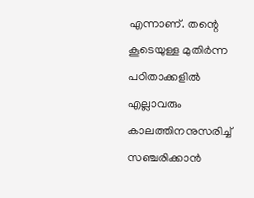എന്നാണ്. തന്റെ കൂടെയുള്ള മുതിർന്ന പഠിതാക്കളിൽ എല്ലാവരും കാലത്തിനനുസരിച്ച് സഞ്ചരിക്കാൻ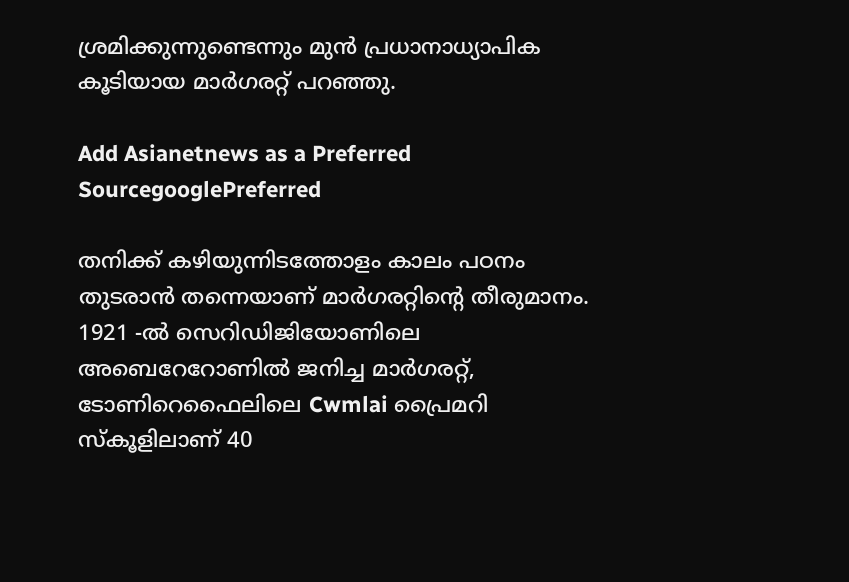ശ്രമിക്കുന്നുണ്ടെന്നും മുൻ പ്രധാനാധ്യാപിക കൂടിയായ മാർഗരറ്റ് പറഞ്ഞു.

Add Asianetnews as a Preferred SourcegooglePreferred

തനിക്ക് കഴിയുന്നിടത്തോളം കാലം പഠനം തുടരാൻ തന്നെയാണ് മാർഗരറ്റിന്റെ തീരുമാനം. 1921 -ൽ സെറിഡിജിയോണിലെ അബെറേറോണിൽ ജനിച്ച മാർഗരറ്റ്, ടോണിറെഫൈലിലെ Cwmlai പ്രൈമറി സ്‌കൂളിലാണ് 40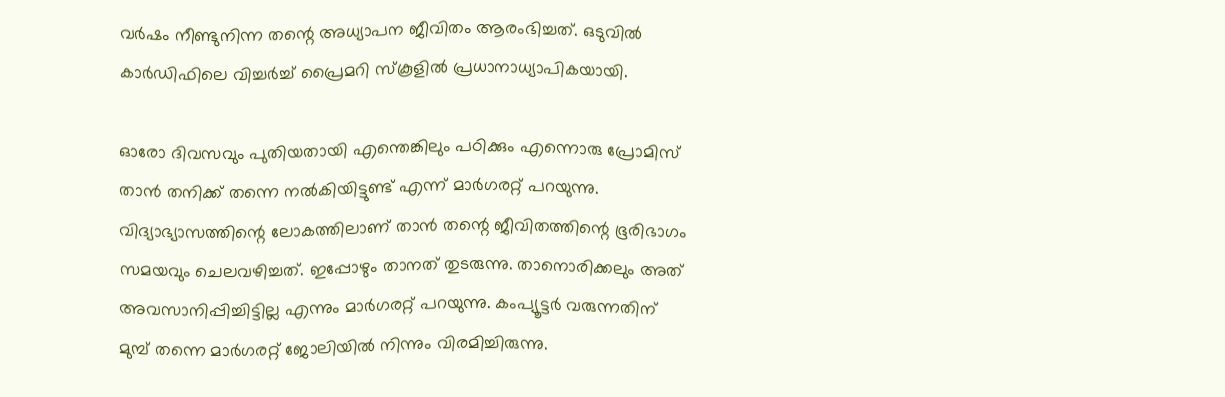വർഷം നീണ്ടുനിന്ന തന്റെ അധ്യാപന ജീവിതം ആരംഭിച്ചത്. ഒടുവിൽ കാർഡിഫിലെ വിച്ചർച്ച് പ്രൈമറി സ്‌കൂളിൽ പ്രധാനാധ്യാപികയായി.

ഓരോ ദിവസവും പുതിയതായി എന്തെങ്കിലും പഠിക്കും എന്നൊരു പ്രോമിസ് താൻ തനിക്ക് തന്നെ നൽകിയിട്ടുണ്ട് എന്ന് മാർഗരറ്റ് പറയുന്നു. വിദ്യാഭ്യാസത്തിന്റെ ലോകത്തിലാണ് താൻ തന്റെ ജീവിതത്തിന്റെ ഭൂരിഭാഗം സമയവും ചെലവഴിച്ചത്. ഇപ്പോഴും താനത് തുടരുന്നു. താനൊരിക്കലും അത് അവസാനിപ്പിച്ചിട്ടില്ല എന്നും മാർഗരറ്റ് പറയുന്നു. കംപ്യൂട്ടർ വരുന്നതിന് മുമ്പ് തന്നെ മാർഗരറ്റ് ജോലിയിൽ നിന്നും വിരമിച്ചിരുന്നു.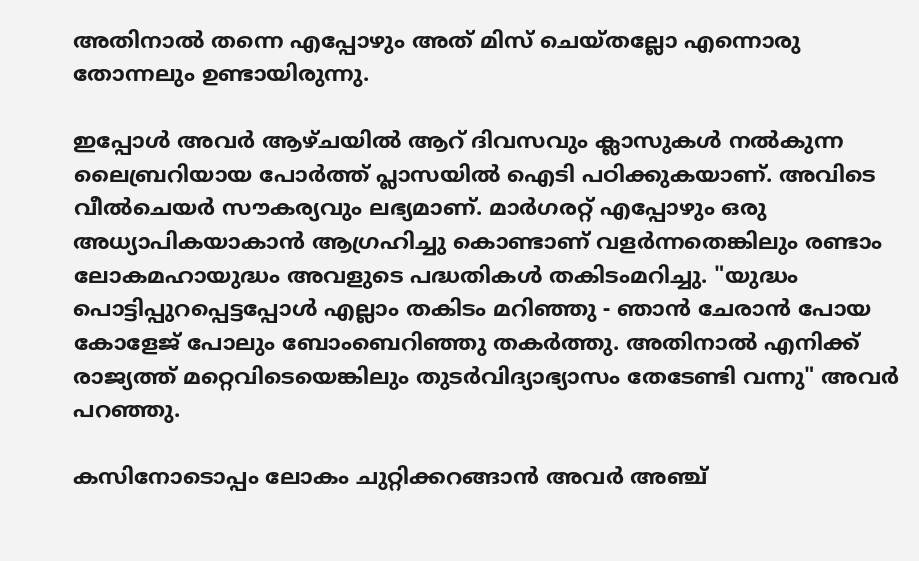അതിനാൽ തന്നെ എപ്പോഴും അത് മിസ് ചെയ്തല്ലോ എന്നൊരു തോന്നലും ഉണ്ടായിരുന്നു.

ഇപ്പോൾ അവർ ആഴ്ചയിൽ ആറ് ദിവസവും ക്ലാസുകൾ നൽകുന്ന ലൈബ്രറിയായ പോർത്ത് പ്ലാസയിൽ ഐടി പഠിക്കുകയാണ്. അവിടെ വീൽചെയർ സൗകര്യവും ലഭ്യമാണ്. മാർഗരറ്റ് എപ്പോഴും ഒരു അധ്യാപികയാകാൻ ആഗ്രഹിച്ചു കൊണ്ടാണ് വളർന്നതെങ്കിലും രണ്ടാം ലോകമഹായുദ്ധം അവളുടെ പദ്ധതികൾ തകിടംമറിച്ചു. "യുദ്ധം പൊട്ടിപ്പുറപ്പെട്ടപ്പോൾ എല്ലാം തകിടം മറിഞ്ഞു - ഞാൻ ചേരാൻ പോയ കോളേജ് പോലും ബോംബെറിഞ്ഞു തകർത്തു. അതിനാൽ എനിക്ക് രാജ്യത്ത് മറ്റെവിടെയെങ്കിലും തുടർവിദ്യാഭ്യാസം തേടേണ്ടി വന്നു" അവർ പറഞ്ഞു.

കസിനോടൊപ്പം ലോകം ചുറ്റിക്കറങ്ങാൻ അവർ അഞ്ച്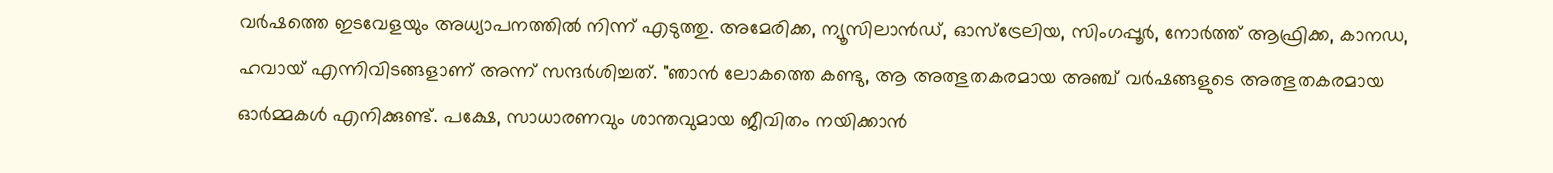വർഷത്തെ ഇടവേളയും അധ്യാപനത്തിൽ നിന്ന് എടുത്തു. അമേരിക്ക, ന്യൂസിലാൻഡ്, ഓസ്‌ട്രേലിയ, സിംഗപ്പൂർ, നോർത്ത് ആഫ്രിക്ക, കാനഡ, ഹവായ് എന്നിവിടങ്ങളാണ് അന്ന് സന്ദർശിച്ചത്. "ഞാൻ ലോകത്തെ കണ്ടു, ആ അത്ഭുതകരമായ അഞ്ച് വർഷങ്ങളുടെ അത്ഭുതകരമായ ഓർമ്മകൾ എനിക്കുണ്ട്. പക്ഷേ, സാധാരണവും ശാന്തവുമായ ജീവിതം നയിക്കാൻ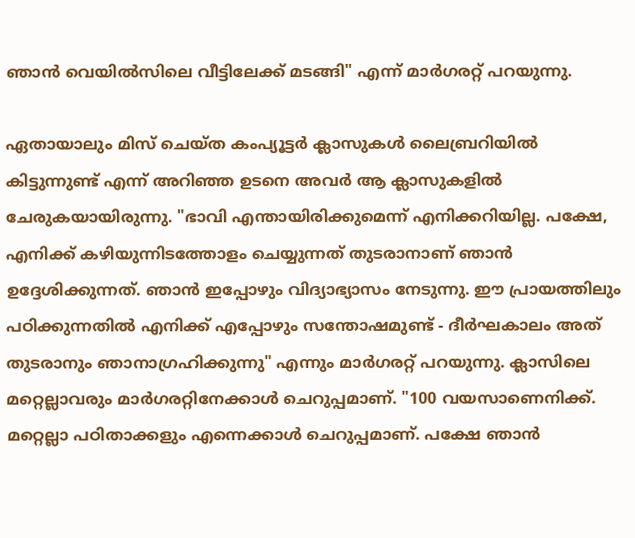ഞാൻ വെയിൽസിലെ വീട്ടിലേക്ക് മടങ്ങി" എന്ന് മാർഗരറ്റ് പറയുന്നു.

ഏതായാലും മിസ് ചെയ്ത കംപ്യൂട്ടർ ക്ലാസുകൾ ലൈബ്രറിയിൽ കിട്ടുന്നുണ്ട് എന്ന് അറിഞ്ഞ ഉടനെ അവർ ആ ക്ലാസുകളിൽ ചേരുകയായിരുന്നു. "ഭാവി എന്തായിരിക്കുമെന്ന് എനിക്കറിയില്ല. പക്ഷേ, എനിക്ക് കഴിയുന്നിടത്തോളം ചെയ്യുന്നത് തുടരാനാണ് ഞാൻ ഉദ്ദേശിക്കുന്നത്. ഞാൻ ഇപ്പോഴും വിദ്യാഭ്യാസം നേടുന്നു. ഈ പ്രായത്തിലും പഠിക്കുന്നതിൽ എനിക്ക് എപ്പോഴും സന്തോഷമുണ്ട് - ദീർഘകാലം അത് തുടരാനും ഞാനാഗ്രഹിക്കുന്നു" എന്നും മാർഗരറ്റ് പറയുന്നു. ക്ലാസിലെ മറ്റെല്ലാവരും മാർഗരറ്റിനേക്കാൾ ചെറുപ്പമാണ്. "100 വയസാണെനിക്ക്. മറ്റെല്ലാ പഠിതാക്കളും എന്നെക്കാൾ ചെറുപ്പമാണ്. പക്ഷേ ഞാൻ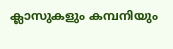ക്ലാസുകളും കമ്പനിയും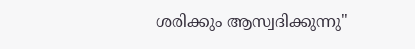ശരിക്കും ആസ്വദിക്കുന്നു"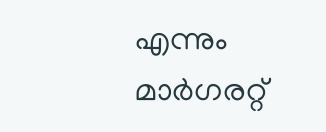എന്നും മാർഗരറ്റ്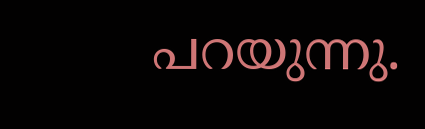പറയുന്നു.